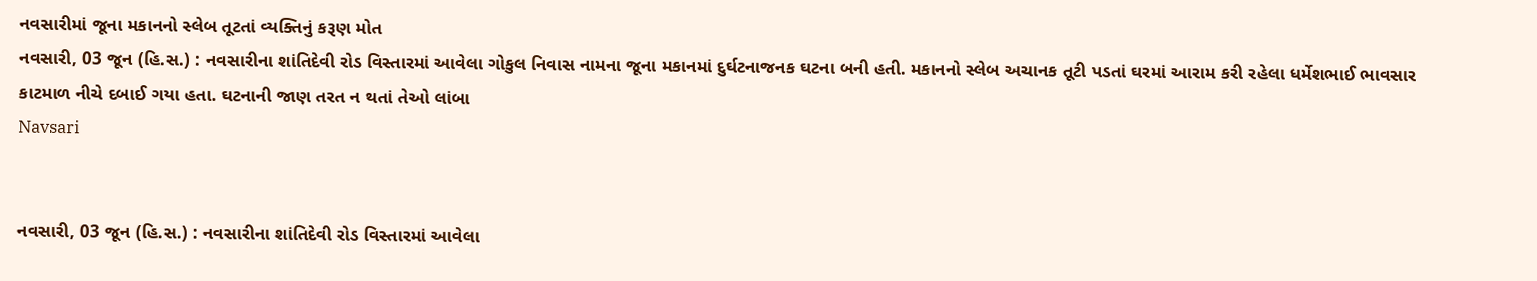નવસારીમાં જૂના મકાનનો સ્લેબ તૂટતાં વ્યક્તિનું કરૂણ મોત
નવસારી, 03 જૂન (હિ.સ.) : નવસારીના શાંતિદેવી રોડ વિસ્તારમાં આવેલા ગોકુલ નિવાસ નામના જૂના મકાનમાં દુર્ઘટનાજનક ઘટના બની હતી. મકાનનો સ્લેબ અચાનક તૂટી પડતાં ઘરમાં આરામ કરી રહેલા ધર્મેશભાઈ ભાવસાર કાટમાળ નીચે દબાઈ ગયા હતા. ઘટનાની જાણ તરત ન થતાં તેઓ લાંબા
Navsari


નવસારી, 03 જૂન (હિ.સ.) : નવસારીના શાંતિદેવી રોડ વિસ્તારમાં આવેલા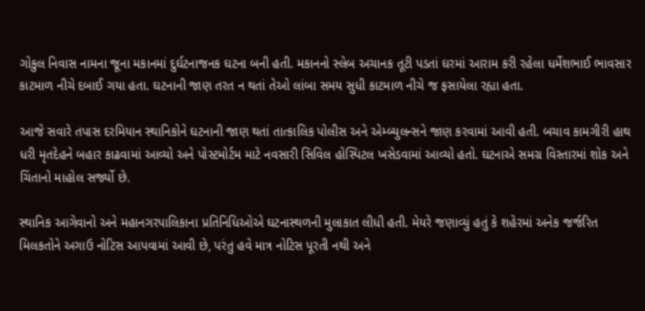ગોકુલ નિવાસ નામના જૂના મકાનમાં દુર્ઘટનાજનક ઘટના બની હતી. મકાનનો સ્લેબ અચાનક તૂટી પડતાં ઘરમાં આરામ કરી રહેલા ધર્મેશભાઈ ભાવસાર કાટમાળ નીચે દબાઈ ગયા હતા. ઘટનાની જાણ તરત ન થતાં તેઓ લાંબા સમય સુધી કાટમાળ નીચે જ ફસાયેલા રહ્યા હતા.

આજે સવારે તપાસ દરમિયાન સ્થાનિકોને ઘટનાની જાણ થતાં તાત્કાલિક પોલીસ અને એમ્બ્યુલન્સને જાણ કરવામાં આવી હતી. બચાવ કામગીરી હાથ ધરી મૃતદેહને બહાર કાઢવામાં આવ્યો અને પોસ્ટમોર્ટમ માટે નવસારી સિવિલ હોસ્પિટલ ખસેડવામાં આવ્યો હતો. ઘટનાએ સમગ્ર વિસ્તારમાં શોક અને ચિંતાનો માહોલ સર્જ્યો છે.

સ્થાનિક આગેવાનો અને મહાનગરપાલિકાના પ્રતિનિધિઓએ ઘટનાસ્થળની મુલાકાત લીધી હતી. મેયરે જણાવ્યું હતું કે શહેરમાં અનેક જર્જરિત મિલકતોને અગાઉ નોટિસ આપવામાં આવી છે, પરંતુ હવે માત્ર નોટિસ પૂરતી નથી અને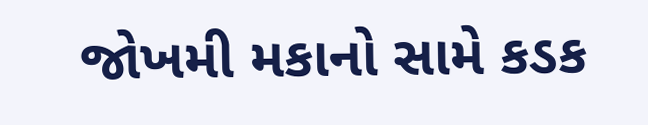જોખમી મકાનો સામે કડક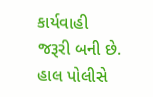કાર્યવાહી જરૂરી બની છે. હાલ પોલીસે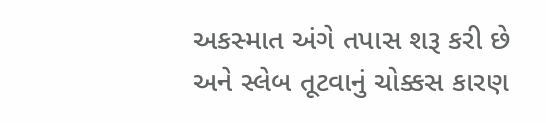અકસ્માત અંગે તપાસ શરૂ કરી છે અને સ્લેબ તૂટવાનું ચોક્કસ કારણ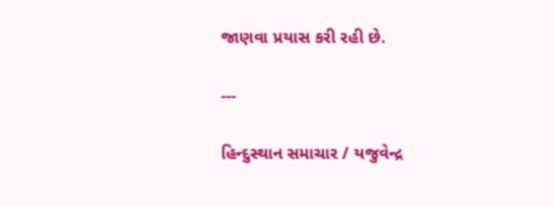જાણવા પ્રયાસ કરી રહી છે.

---

હિન્દુસ્થાન સમાચાર / યજુવેન્દ્ર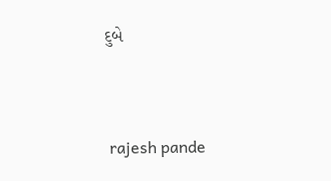દુબે


 rajesh pande